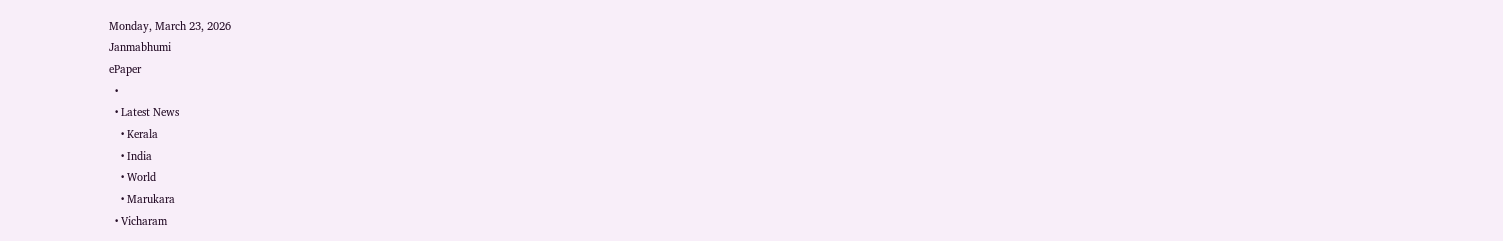Monday, March 23, 2026
Janmabhumi
ePaper
  •
  • Latest News
    • Kerala
    • India
    • World
    • Marukara
  • Vicharam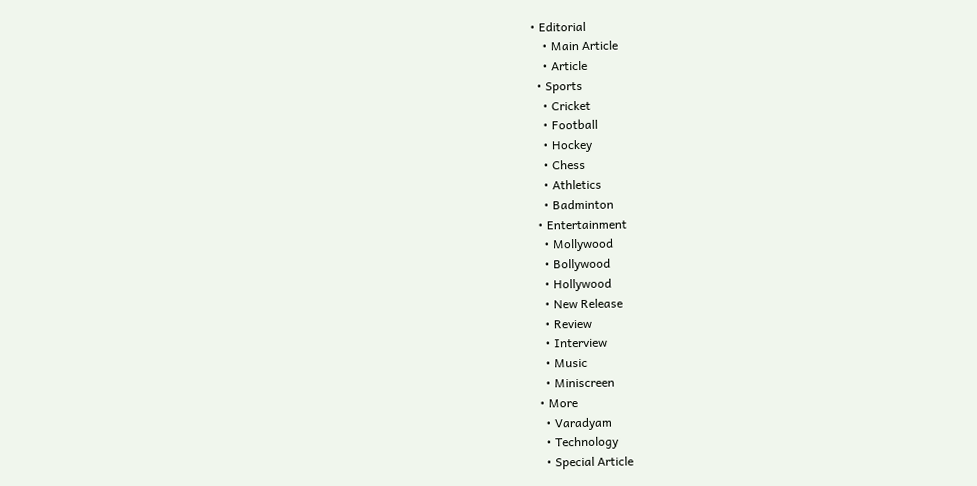• Editorial
    • Main Article
    • Article
  • Sports
    • Cricket
    • Football
    • Hockey
    • Chess
    • Athletics
    • Badminton
  • Entertainment
    • Mollywood
    • Bollywood
    • Hollywood
    • New Release
    • Review
    • Interview
    • Music
    • Miniscreen
  • More
    • Varadyam
    • Technology
    • Special Article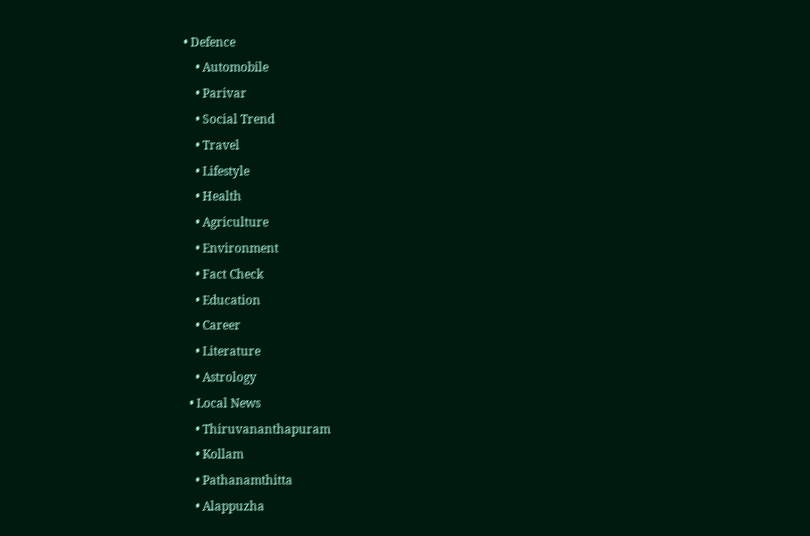• Defence
    • Automobile
    • Parivar
    • Social Trend
    • Travel
    • Lifestyle
    • Health
    • Agriculture
    • Environment
    • Fact Check
    • Education
    • Career
    • Literature
    • Astrology
  • Local News
    • Thiruvananthapuram
    • Kollam
    • Pathanamthitta
    • Alappuzha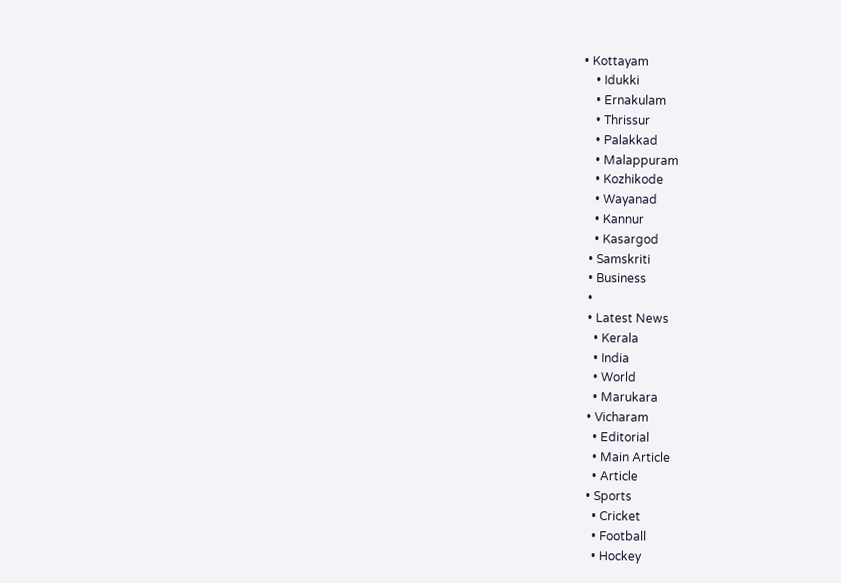• Kottayam
    • Idukki
    • Ernakulam
    • Thrissur
    • Palakkad
    • Malappuram
    • Kozhikode
    • Wayanad
    • Kannur
    • Kasargod
  • Samskriti
  • Business
  •
  • Latest News
    • Kerala
    • India
    • World
    • Marukara
  • Vicharam
    • Editorial
    • Main Article
    • Article
  • Sports
    • Cricket
    • Football
    • Hockey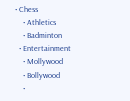• Chess
    • Athletics
    • Badminton
  • Entertainment
    • Mollywood
    • Bollywood
    •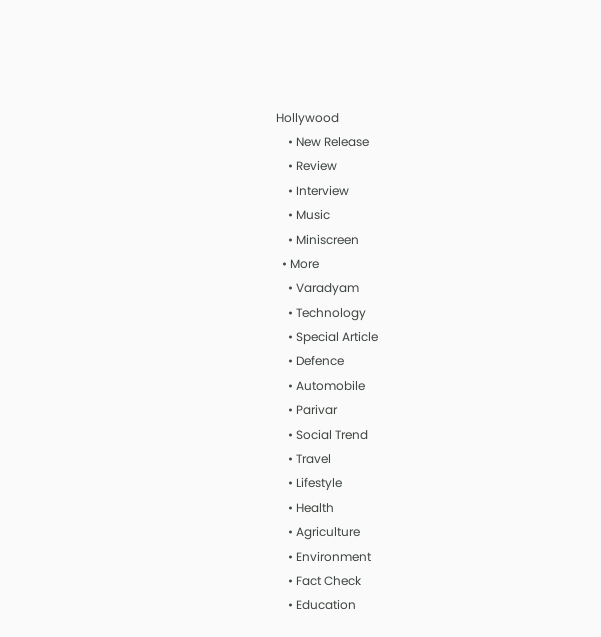Hollywood
    • New Release
    • Review
    • Interview
    • Music
    • Miniscreen
  • More
    • Varadyam
    • Technology
    • Special Article
    • Defence
    • Automobile
    • Parivar
    • Social Trend
    • Travel
    • Lifestyle
    • Health
    • Agriculture
    • Environment
    • Fact Check
    • Education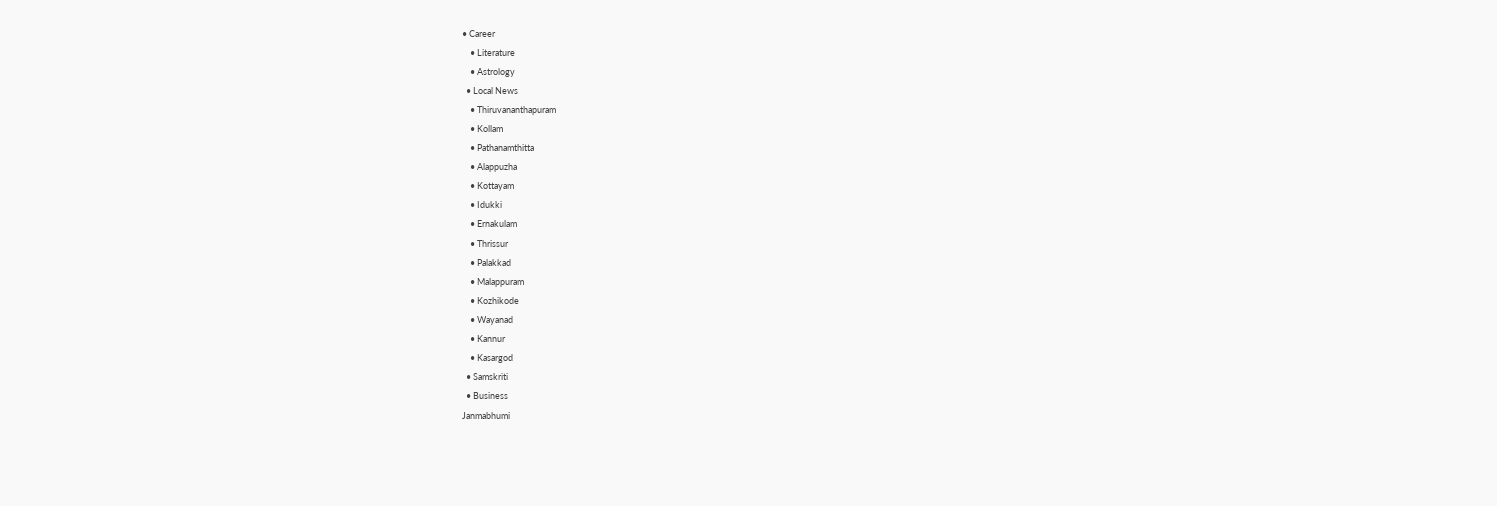• Career
    • Literature
    • Astrology
  • Local News
    • Thiruvananthapuram
    • Kollam
    • Pathanamthitta
    • Alappuzha
    • Kottayam
    • Idukki
    • Ernakulam
    • Thrissur
    • Palakkad
    • Malappuram
    • Kozhikode
    • Wayanad
    • Kannur
    • Kasargod
  • Samskriti
  • Business
Janmabhumi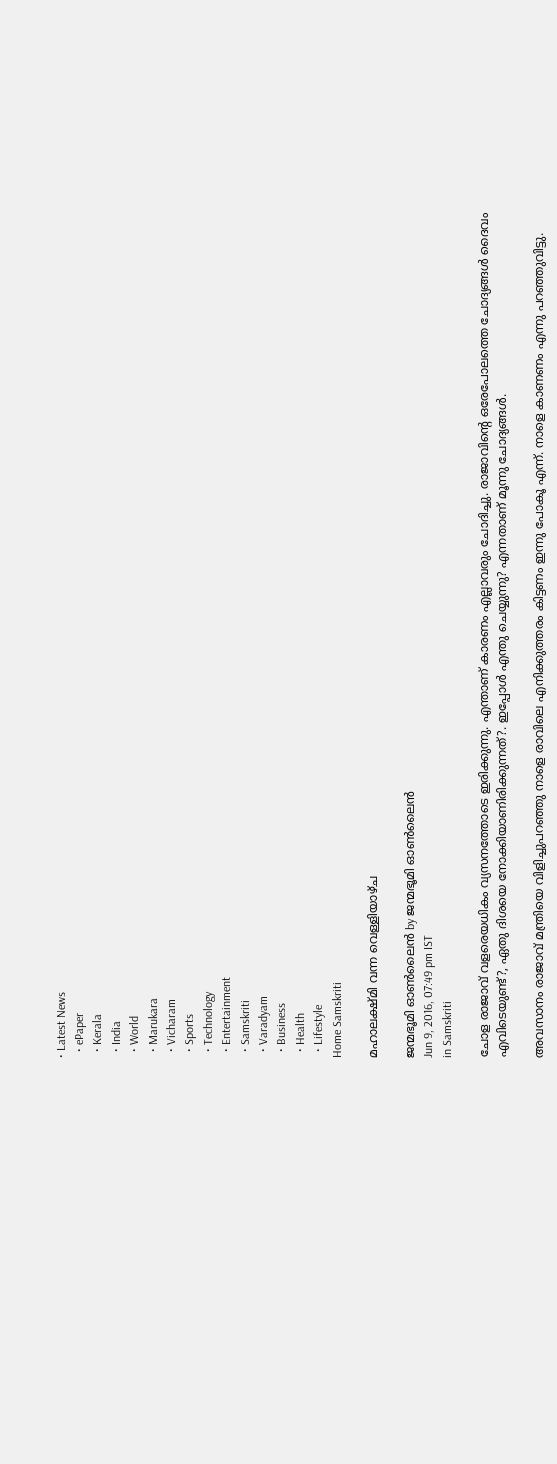• Latest News
  • ePaper
  • Kerala
  • India
  • World
  • Marukara
  • Vicharam
  • Sports
  • Technology
  • Entertainment
  • Samskriti
  • Varadyam
  • Business
  • Health
  • Lifestyle
Home Samskriti

മഹാലക്ഷ്മി വന്ന വെള്ളിയാഴ്ച

ജന്മഭൂമി ഓണ്‍ലൈന്‍ by ജന്മഭൂമി ഓണ്‍ലൈന്‍
Jun 9, 2016, 07:49 pm IST
in Samskriti

ചോള രാജാവ് വളരെയധികം വ്യസനത്തോടെ ഇരിക്കുന്നു. എന്താണ് കാരണം എല്ലാവരും ചോദിച്ചു. രാജാവിന്റെ ഒരേപോലത്തെ ചോദ്യങ്ങള്‍ ദൈവം എവിടെയുണ്ട്?, ഏതു ദിശയെ നോക്കിയാണിരിക്കുന്നത്?. ഇപ്പോള്‍ എന്തു ചെയ്യുന്നു? എന്നതാണ് മൂന്നു ചോദ്യങ്ങള്‍.

അവസാനം രാജാവ് മന്ത്രിയെ വിളിച്ചുപറഞ്ഞു നാളെ രാവിലെ എനിക്കുത്തരം കിട്ടണം ഇന്നു പോകൂ എന്ന്. നാളെ കാണണം എന്നു പറഞ്ഞുവിട്ടു.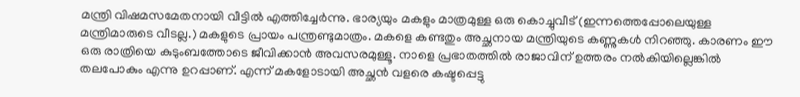മന്ത്രി വിഷമസമേതനായി വീട്ടില്‍ എത്തിച്ചേര്‍ന്നു. ഭാര്യയും മകളും മാത്രമുള്ള ഒരു കൊച്ചുവീട് (ഇന്നത്തെപ്പോലെയുള്ള മന്ത്രിമാരുടെ വീടല്ല.) മകളുടെ പ്രായം പന്ത്രണ്ടുമാത്രം. മകളെ കണ്ടതും അച്ഛനായ മന്ത്രിയുടെ കണ്ണുകള്‍ നിറഞ്ഞു. കാരണം ഈ ഒരു രാത്രിയെ കുടുംബത്തോടെ ജീവിക്കാന്‍ അവസരമുള്ളൂ. നാളെ പ്രഭാതത്തില്‍ രാജാവിന് ഉത്തരം നല്‍കിയില്ലെങ്കില്‍ തലപോകും എന്നു ഉറപ്പാണ്. എന്ന് മകളോടായി അച്ഛന്‍ വളരെ കഷ്ടപ്പെട്ടു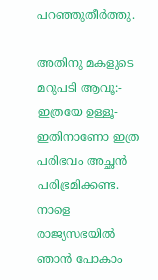പറഞ്ഞുതീര്‍ത്തു.

അതിനു മകളുടെ മറുപടി ആവൂ:- ഇത്രയേ ഉള്ളൂ-ഇതിനാണോ ഇത്ര പരിഭവം അച്ഛന്‍ പരിഭ്രമിക്കണ്ട. നാളെ രാജ്യസഭയില്‍ ഞാന്‍ പോകാം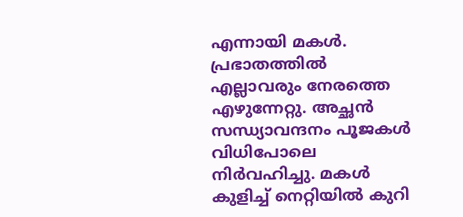എന്നായി മകള്‍. പ്രഭാതത്തില്‍ എല്ലാവരും നേരത്തെ എഴുന്നേറ്റു. അച്ഛന്‍ സന്ധ്യാവന്ദനം പൂജകള്‍ വിധിപോലെ നിര്‍വഹിച്ചു. മകള്‍ കുളിച്ച് നെറ്റിയില്‍ കുറി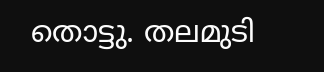തൊട്ടു. തലമുടി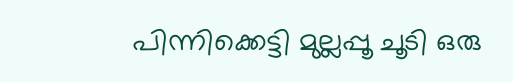പിന്നിക്കെട്ടി മുല്ലപ്പൂ ചൂടി ഒരു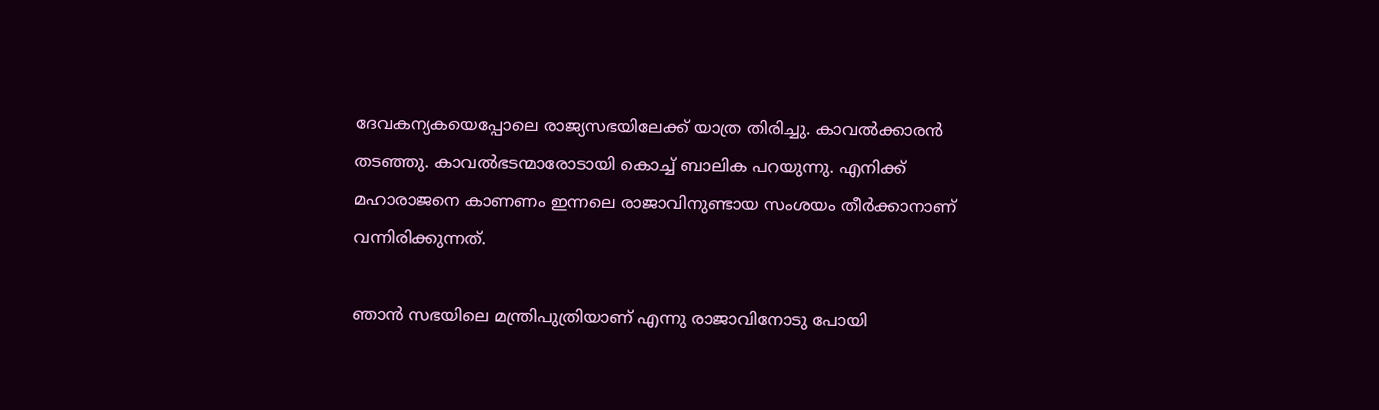ദേവകന്യകയെപ്പോലെ രാജ്യസഭയിലേക്ക് യാത്ര തിരിച്ചു. കാവല്‍ക്കാരന്‍ തടഞ്ഞു. കാവല്‍ഭടന്മാരോടായി കൊച്ച് ബാലിക പറയുന്നു. എനിക്ക് മഹാരാജനെ കാണണം ഇന്നലെ രാജാവിനുണ്ടായ സംശയം തീര്‍ക്കാനാണ് വന്നിരിക്കുന്നത്.

ഞാന്‍ സഭയിലെ മന്ത്രിപുത്രിയാണ് എന്നു രാജാവിനോടു പോയി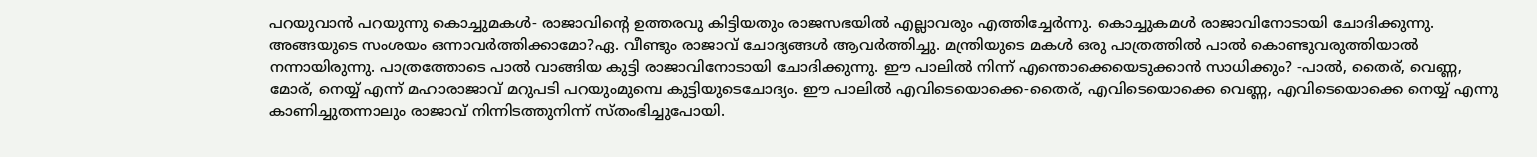പറയുവാന്‍ പറയുന്നു കൊച്ചുമകള്‍- രാജാവിന്റെ ഉത്തരവു കിട്ടിയതും രാജസഭയില്‍ എല്ലാവരും എത്തിച്ചേര്‍ന്നു. കൊച്ചുകമള്‍ രാജാവിനോടായി ചോദിക്കുന്നു. അങ്ങയുടെ സംശയം ഒന്നാവര്‍ത്തിക്കാമോ?ഏ. വീണ്ടും രാജാവ് ചോദ്യങ്ങള്‍ ആവര്‍ത്തിച്ചു. മന്ത്രിയുടെ മകള്‍ ഒരു പാത്രത്തില്‍ പാല്‍ കൊണ്ടുവരുത്തിയാല്‍ നന്നായിരുന്നു. പാത്രത്തോടെ പാല്‍ വാങ്ങിയ കുട്ടി രാജാവിനോടായി ചോദിക്കുന്നു. ഈ പാലില്‍ നിന്ന് എന്തൊക്കെയെടുക്കാന്‍ സാധിക്കും? -പാല്‍, തൈര്, വെണ്ണ, മോര്, നെയ്യ് എന്ന് മഹാരാജാവ് മറുപടി പറയുംമുമ്പെ കുട്ടിയുടെചോദ്യം. ഈ പാലില്‍ എവിടെയൊക്കെ-തൈര്, എവിടെയൊക്കെ വെണ്ണ, എവിടെയൊക്കെ നെയ്യ് എന്നു കാണിച്ചുതന്നാലും രാജാവ് നിന്നിടത്തുനിന്ന് സ്തംഭിച്ചുപോയി.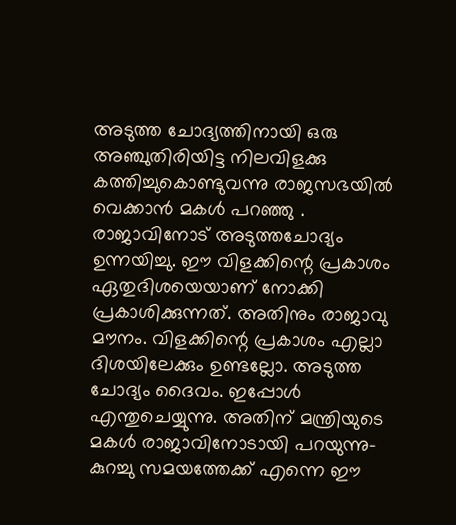അടുത്ത ചോദ്യത്തിനായി ഒരു അഞ്ചുതിരിയിട്ട നിലവിളക്കു കത്തിച്ചുകൊണ്ടുവന്നു രാജസഭയില്‍ വെക്കാന്‍ മകള്‍ പറഞ്ഞു . രാജാവിനോട് അടുത്തചോദ്യം ഉന്നയിച്ചു. ഈ വിളക്കിന്റെ പ്രകാശം ഏതുദിശയെയാണ് നോക്കി പ്രകാശിക്കുന്നത്. അതിനും രാജാവു മൗനം. വിളക്കിന്റെ പ്രകാശം എല്ലാ ദിശയിലേക്കും ഉണ്ടല്ലോ. അടുത്ത ചോദ്യം ദൈവം. ഇപ്പോള്‍ എന്തുചെയ്യുന്നു. അതിന് മന്ത്രിയുടെ മകള്‍ രാജാവിനോടായി പറയുന്നു-കുറച്ചു സമയത്തേക്ക് എന്നെ ഈ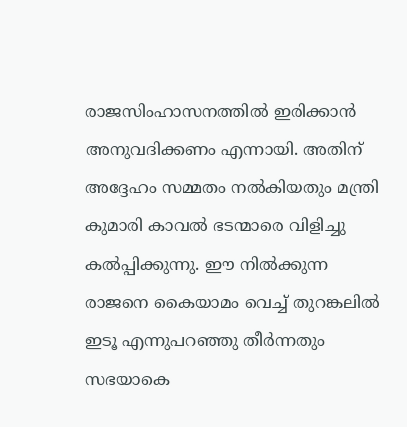രാജസിംഹാസനത്തില്‍ ഇരിക്കാന്‍ അനുവദിക്കണം എന്നായി. അതിന് അദ്ദേഹം സമ്മതം നല്‍കിയതും മന്ത്രി കുമാരി കാവല്‍ ഭടന്മാരെ വിളിച്ചു കല്‍പ്പിക്കുന്നു. ഈ നില്‍ക്കുന്ന രാജനെ കൈയാമം വെച്ച് തുറങ്കലില്‍ ഇടൂ എന്നുപറഞ്ഞു തീര്‍ന്നതും സഭയാകെ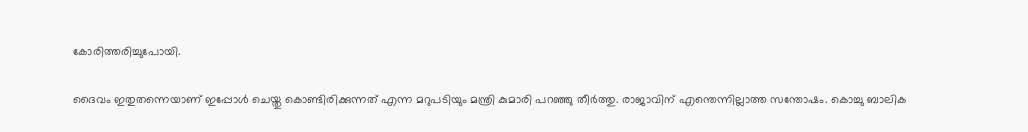കോരിത്തരിച്ചുപോയി.

ദൈവം ഇതുതന്നെയാണ് ഇപ്പോള്‍ ചെയ്തു കൊണ്ടിരിക്കുന്നത് എന്ന മറുപടിയും മന്ത്രി കുമാരി പറഞ്ഞു തീര്‍ത്തു. രാജാവിന് എന്തെന്നില്ലാത്ത സന്തോഷം. കൊച്ചു ബാലിക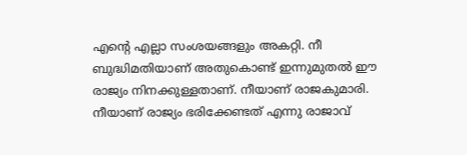എന്റെ എല്ലാ സംശയങ്ങളും അകറ്റി. നീ ബുദ്ധിമതിയാണ് അതുകൊണ്ട് ഇന്നുമുതല്‍ ഈ രാജ്യം നിനക്കുള്ളതാണ്. നീയാണ് രാജകുമാരി. നീയാണ് രാജ്യം ഭരിക്കേണ്ടത് എന്നു രാജാവ്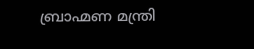ബ്രാഹ്മണ മന്ത്രി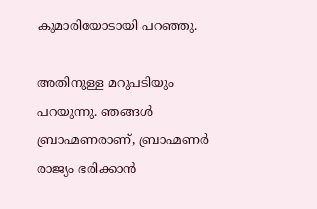കുമാരിയോടായി പറഞ്ഞു.

അതിനുള്ള മറുപടിയും പറയുന്നു. ഞങ്ങള്‍ ബ്രാഹ്മണരാണ്, ബ്രാഹ്മണര്‍ രാജ്യം ഭരിക്കാന്‍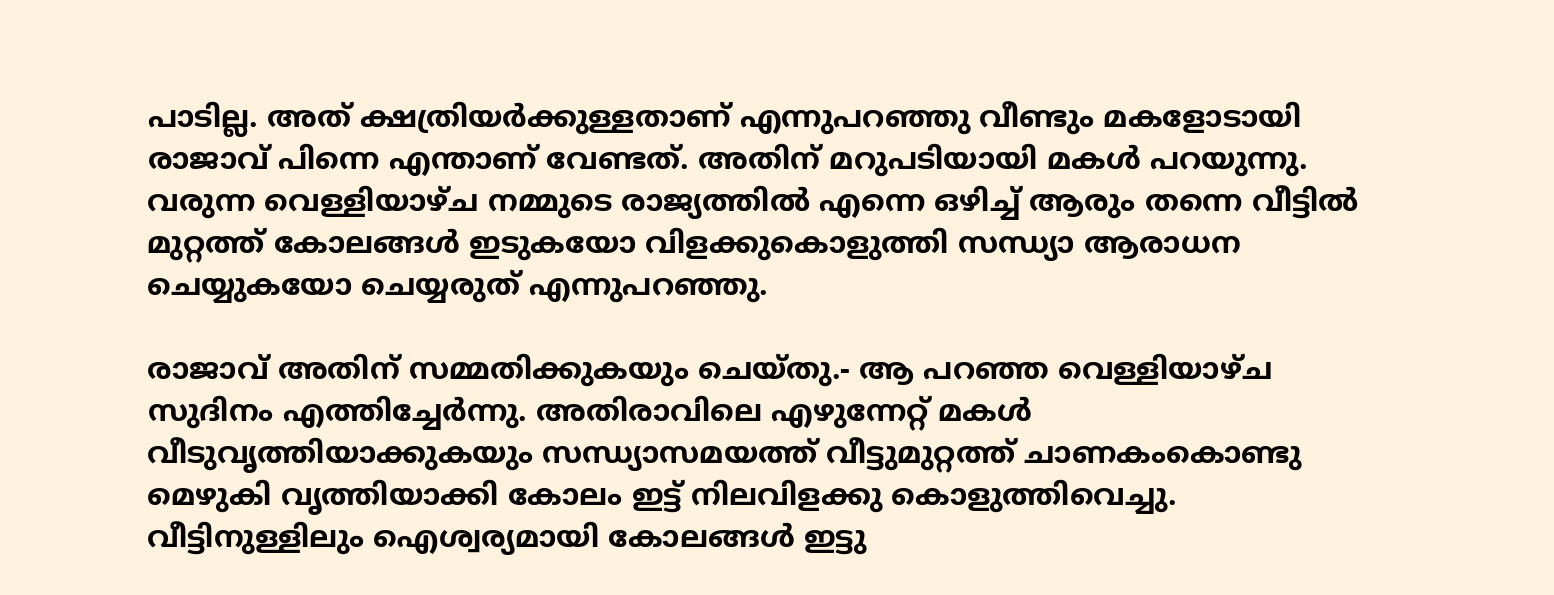പാടില്ല. അത് ക്ഷത്രിയര്‍ക്കുള്ളതാണ് എന്നുപറഞ്ഞു വീണ്ടും മകളോടായി രാജാവ് പിന്നെ എന്താണ് വേണ്ടത്. അതിന് മറുപടിയായി മകള്‍ പറയുന്നു. വരുന്ന വെള്ളിയാഴ്ച നമ്മുടെ രാജ്യത്തില്‍ എന്നെ ഒഴിച്ച് ആരും തന്നെ വീട്ടില്‍ മുറ്റത്ത് കോലങ്ങള്‍ ഇടുകയോ വിളക്കുകൊളുത്തി സന്ധ്യാ ആരാധന ചെയ്യുകയോ ചെയ്യരുത് എന്നുപറഞ്ഞു.

രാജാവ് അതിന് സമ്മതിക്കുകയും ചെയ്തു.- ആ പറഞ്ഞ വെള്ളിയാഴ്ച സുദിനം എത്തിച്ചേര്‍ന്നു. അതിരാവിലെ എഴുന്നേറ്റ് മകള്‍ വീടുവൃത്തിയാക്കുകയും സന്ധ്യാസമയത്ത് വീട്ടുമുറ്റത്ത് ചാണകംകൊണ്ടു മെഴുകി വൃത്തിയാക്കി കോലം ഇട്ട് നിലവിളക്കു കൊളുത്തിവെച്ചു. വീട്ടിനുള്ളിലും ഐശ്വര്യമായി കോലങ്ങള്‍ ഇട്ടു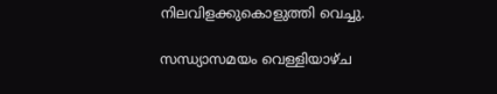നിലവിളക്കുകൊളുത്തി വെച്ചു.

സന്ധ്യാസമയം വെള്ളിയാഴ്ച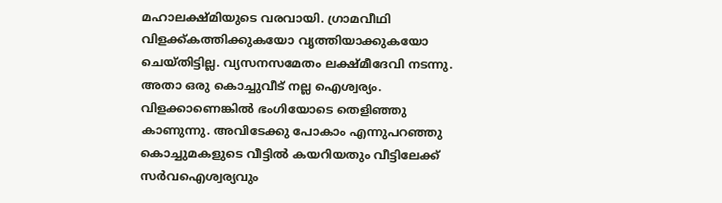മഹാലക്ഷ്മിയുടെ വരവായി. ഗ്രാമവീഥി വിളക്ക്കത്തിക്കുകയോ വൃത്തിയാക്കുകയോ ചെയ്തിട്ടില്ല. വ്യസനസമേതം ലക്ഷ്മീദേവി നടന്നു. അതാ ഒരു കൊച്ചുവീട് നല്ല ഐശ്വര്യം. വിളക്കാണെങ്കില്‍ ഭംഗിയോടെ തെളിഞ്ഞു കാണുന്നു. അവിടേക്കു പോകാം എന്നുപറഞ്ഞു കൊച്ചുമകളുടെ വീട്ടില്‍ കയറിയതും വീട്ടിലേക്ക് സര്‍വഐശ്വര്യവും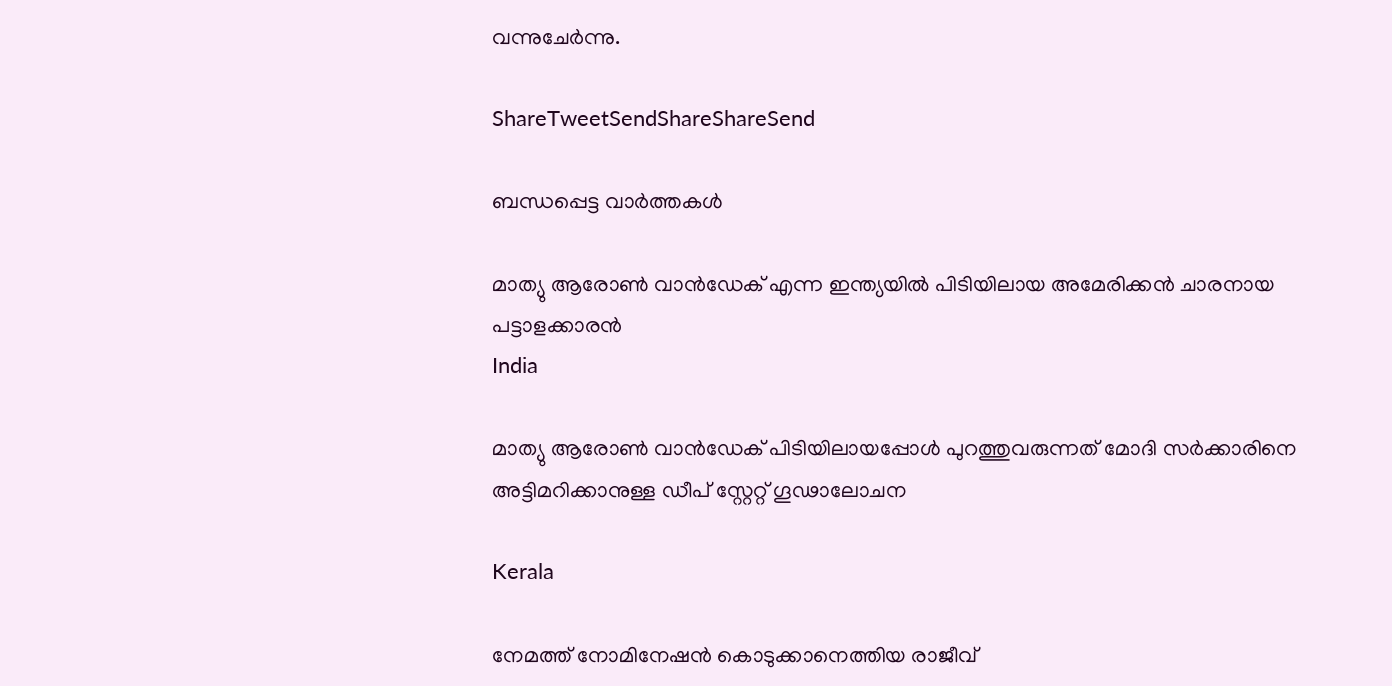വന്നുചേര്‍ന്നു.

ShareTweetSendShareShareSend

ബന്ധപ്പെട്ട വാര്‍ത്തകള്‍

മാത്യു ആരോണ്‍ വാന്‍ഡേക് എന്ന ഇന്ത്യയില്‍ പിടിയിലായ അമേരിക്കന്‍ ചാരനായ പട്ടാളക്കാരന്‍
India

മാത്യു ആരോണ്‍ വാന്‍ഡേക് പിടിയിലായപ്പോള്‍ പുറത്തുവരുന്നത് മോദി സര്‍ക്കാരിനെ അട്ടിമറിക്കാനുള്ള ഡീപ് സ്റ്റേറ്റ് ഗൂഢാലോചന

Kerala

നേമത്ത് നോമിനേഷന്‍ കൊടുക്കാനെത്തിയ രാജീവ്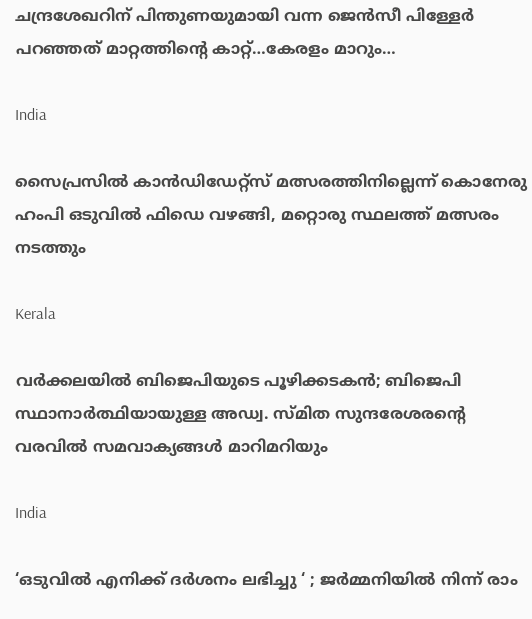ചന്ദ്രശേഖറിന് പിന്തുണയുമായി വന്ന ജെന്‍സീ പിള്ളേര്‍ പറഞ്ഞത് മാറ്റത്തിന്റെ കാറ്റ്…കേരളം മാറും…

India

സൈപ്രസില്‍ കാന്‍ഡിഡേറ്റ്സ് മത്സരത്തിനില്ലെന്ന് കൊനേരു ഹംപി ഒടുവില്‍ ഫിഡെ വഴങ്ങി, മറ്റൊരു സ്ഥലത്ത് മത്സരം നടത്തും

Kerala

വർക്കലയില്‍ ബിജെപിയുടെ പൂഴിക്കടകന്‍; ബിജെപി സ്ഥാനാർത്ഥിയായുള്ള അഡ്വ. സ്മിത സുന്ദരേശരന്റെ വരവില്‍ സമവാക്യങ്ങള്‍ മാറിമറിയും

India

‘ഒടുവിൽ എനിക്ക് ദർശനം ലഭിച്ചു ‘ ; ജർമ്മനിയിൽ നിന്ന് രാം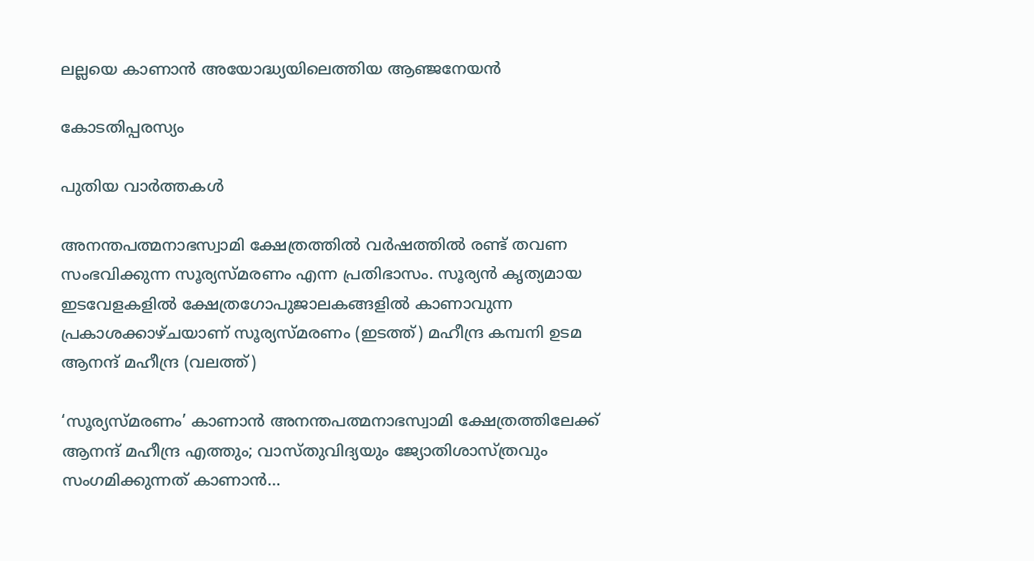ലല്ലയെ കാണാൻ അയോദ്ധ്യയിലെത്തിയ ആഞ്ജനേയൻ

കോടതിപ്പരസ്യം

പുതിയ വാര്‍ത്തകള്‍

അനന്തപത്മനാഭസ്വാമി ക്ഷേത്രത്തില്‍ വര്‍ഷത്തില്‍ രണ്ട് തവണ സംഭവിക്കുന്ന സൂര്യസ്മരണം എന്ന പ്രതിഭാസം. സൂര്യന്‍ കൃത്യമായ ഇടവേളകളില്‍ ക്ഷേത്രഗോപുജാലകങ്ങളില്‍ കാണാവുന്ന പ്രകാശക്കാഴ്ചയാണ് സൂര്യസ്മരണം (ഇടത്ത്) മഹീന്ദ്ര കമ്പനി ഉടമ ആനന്ദ് മഹീന്ദ്ര (വലത്ത്)

‘സൂര്യസ്മരണം’ കാണാന്‍ അനന്തപത്മനാഭസ്വാമി ക്ഷേത്രത്തിലേക്ക് ആനന്ദ് മഹീന്ദ്ര എത്തും; വാസ്തുവിദ്യയും ജ്യോതിശാസ്ത്രവും സംഗമിക്കുന്നത് കാണാന്‍…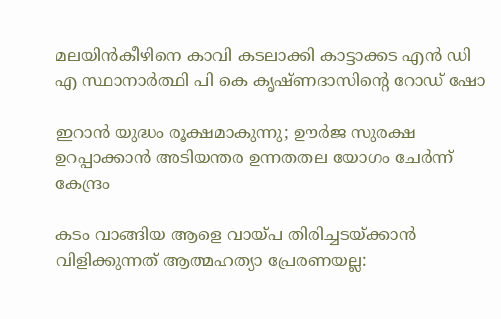മലയിന്‍കീഴിനെ കാവി കടലാക്കി കാട്ടാക്കട എന്‍ ഡി എ സ്ഥാനാര്‍ത്ഥി പി കെ കൃഷ്ണദാസിന്റെ റോഡ് ഷോ

ഇറാന്‍ യുദ്ധം രൂക്ഷമാകുന്നു; ഊർജ സുരക്ഷ ഉറപ്പാക്കാൻ അടിയന്തര ഉന്നതതല യോഗം ചേർന്ന് കേന്ദ്രം

കടം വാങ്ങിയ ആളെ വായ്‌പ തിരിച്ചടയ്‌ക്കാൻ വിളിക്കുന്നത് ആത്മഹത്യാ പ്രേരണയല്ല: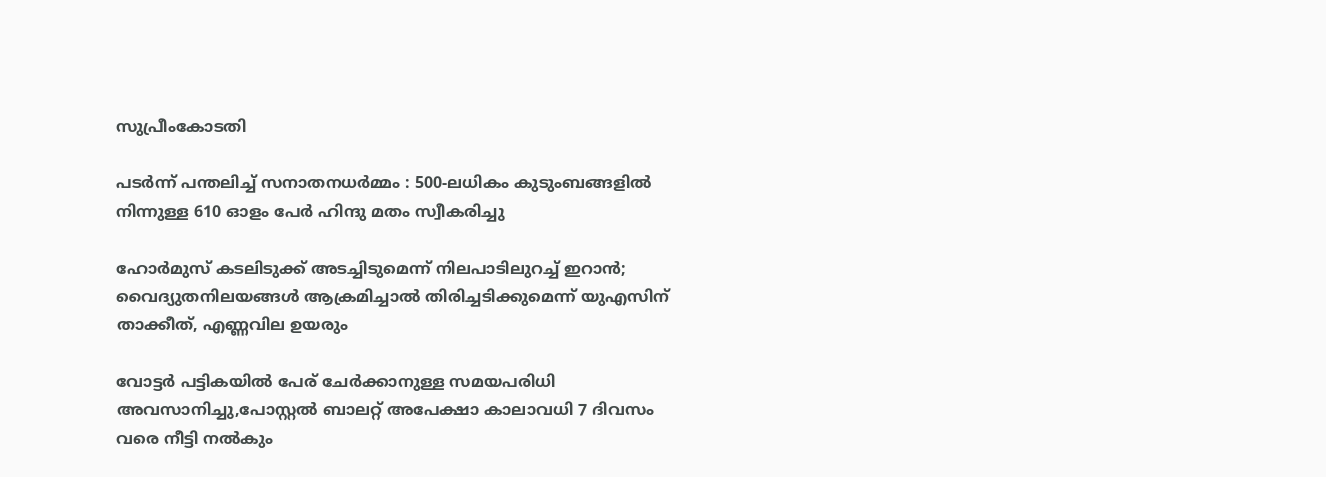സുപ്രീംകോടതി

പടർന്ന് പന്തലിച്ച് സനാതനധർമ്മം : 500-ലധികം കുടുംബങ്ങളിൽ നിന്നുള്ള 610 ഓളം പേർ ഹിന്ദു മതം സ്വീകരിച്ചു

ഹോര്‍മുസ് കടലിടുക്ക് അടച്ചിടുമെന്ന് നിലപാടിലുറച്ച് ഇറാന്‍; വൈദ്യുതനിലയങ്ങള്‍ ആക്രമിച്ചാല്‍ തിരിച്ചടിക്കുമെന്ന് യുഎസിന് താക്കീത്, എണ്ണവില ഉയരും

വോട്ടര്‍ പട്ടികയില്‍ പേര് ചേര്‍ക്കാനുള്ള സമയപരിധി അവസാനിച്ചു,പോസ്റ്റല്‍ ബാലറ്റ് അപേക്ഷാ കാലാവധി 7 ദിവസം വരെ നീട്ടി നല്‍കും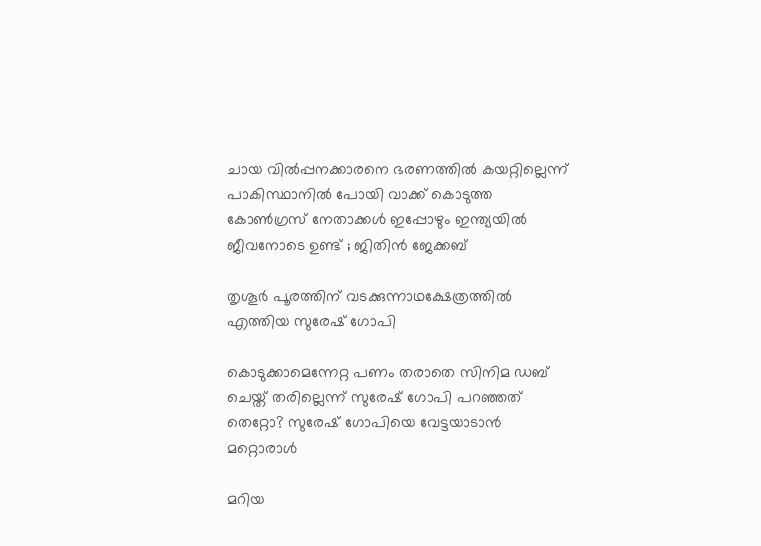ചായ വിൽപ്പനക്കാരനെ ഭരണത്തിൽ കയറ്റില്ലെന്ന് പാകിസ്ഥാനിൽ പോയി വാക്ക് കൊടുത്ത കോൺഗ്രസ്‌ നേതാക്കൾ ഇപ്പോഴും ഇന്ത്യയിൽ ജീവനോടെ ഉണ്ട് ; ജിതിൻ ജേക്കബ്

തൃശൂര്‍ പൂരത്തിന് വടക്കുന്നാഥക്ഷേത്രത്തില്‍ എത്തിയ സുരേഷ് ഗോപി

കൊടുക്കാമെന്നേറ്റ പണം തരാതെ സിനിമ ഡബ് ചെയ്ത് തരില്ലെന്ന് സുരേഷ് ഗോപി പറഞ്ഞത് തെറ്റോ? സുരേഷ് ഗോപിയെ വേട്ടയാടാന്‍ മറ്റൊരാള്‍

മറിയ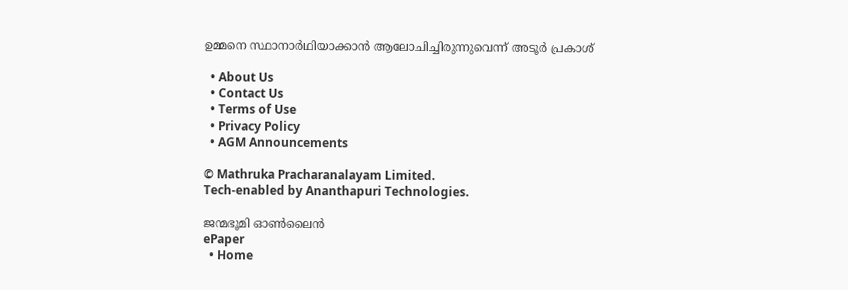ഉമ്മനെ സ്ഥാനാര്‍ഥിയാക്കാന്‍ ആലോചിച്ചിരുന്നുവെന്ന് അടൂര്‍ പ്രകാശ്

  • About Us
  • Contact Us
  • Terms of Use
  • Privacy Policy
  • AGM Announcements

© Mathruka Pracharanalayam Limited.
Tech-enabled by Ananthapuri Technologies.

ജന്മഭൂമി ഓണ്‍ലൈന്‍
ePaper
  • Home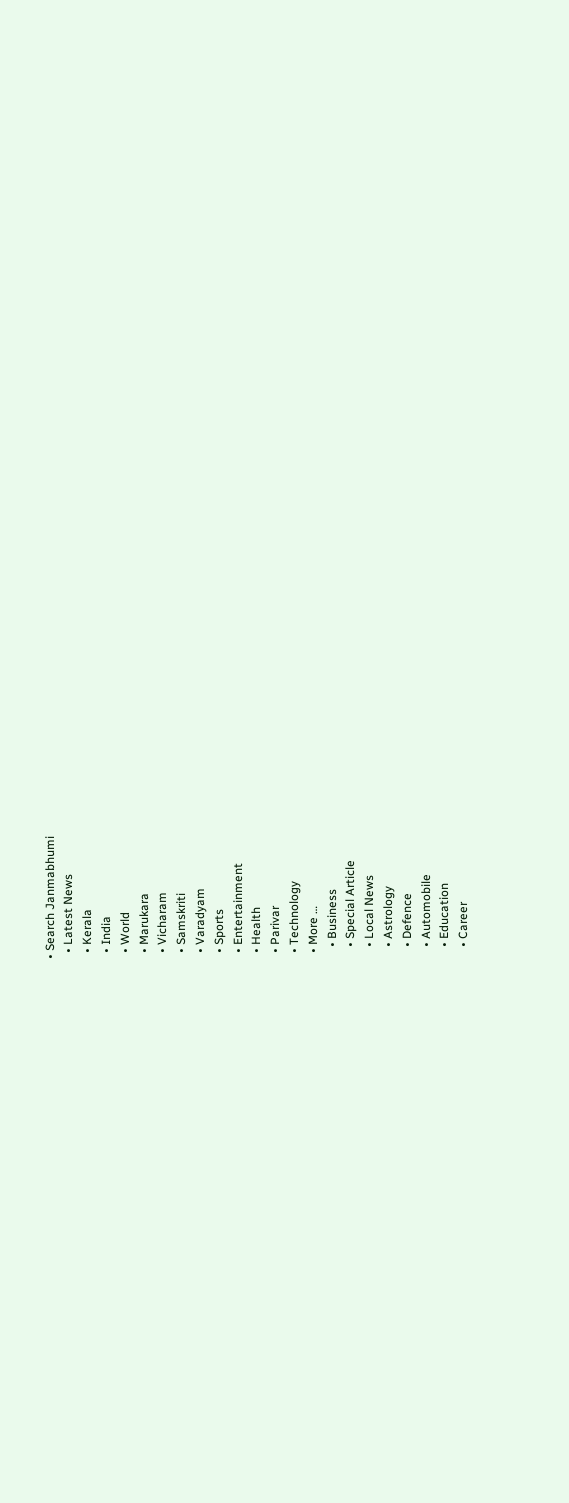• Search Janmabhumi
  • Latest News
  • Kerala
  • India
  • World
  • Marukara
  • Vicharam
  • Samskriti
  • Varadyam
  • Sports
  • Entertainment
  • Health
  • Parivar
  • Technology
  • More …
    • Business
    • Special Article
    • Local News
    • Astrology
    • Defence
    • Automobile
    • Education
    • Career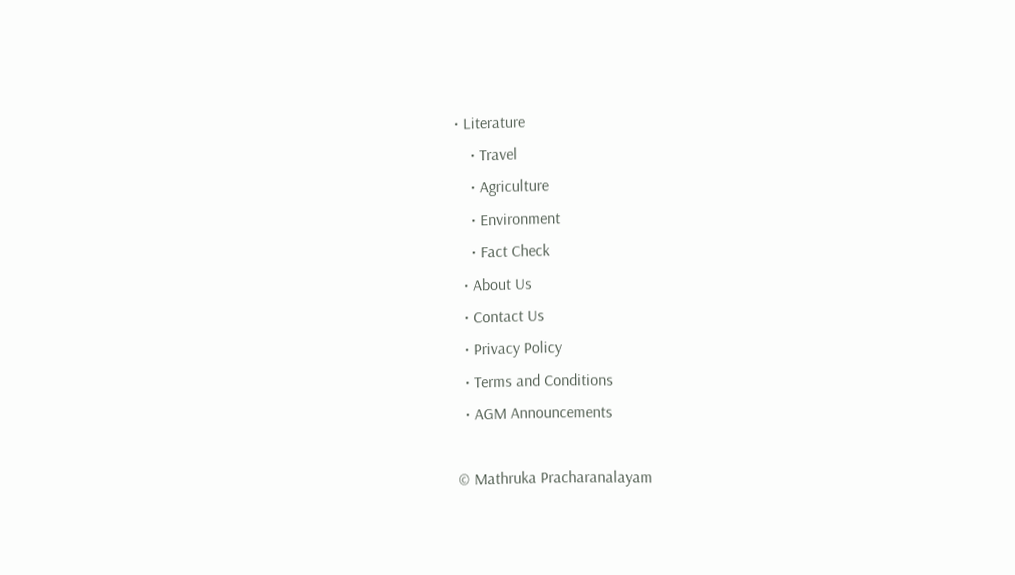• Literature
    • Travel
    • Agriculture
    • Environment
    • Fact Check
  • About Us
  • Contact Us
  • Privacy Policy
  • Terms and Conditions
  • AGM Announcements

© Mathruka Pracharanalayam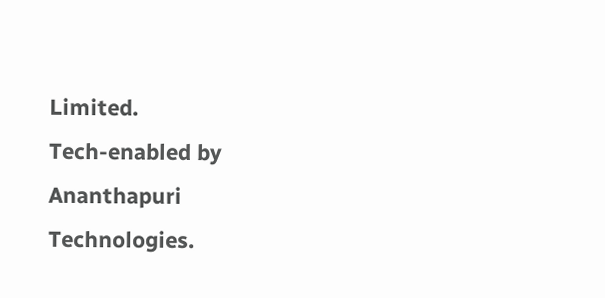Limited.
Tech-enabled by Ananthapuri Technologies.